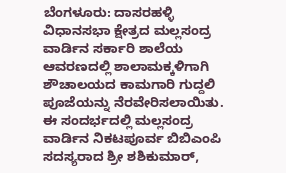ಬೆಂಗಳೂರು: ದಾಸರಹಳ್ಳಿ ವಿಧಾನಸಭಾ ಕ್ಷೇತ್ರದ ಮಲ್ಲಸಂದ್ರ ವಾರ್ಡಿನ ಸರ್ಕಾರಿ ಶಾಲೆಯ ಆವರಣದಲ್ಲಿ ಶಾಲಾಮಕ್ಕಳಿಗಾಗಿ ಶೌಚಾಲಯದ ಕಾಮಗಾರಿ ಗುದ್ದಲಿ ಪೂಜೆಯನ್ನು ನೆರವೇರಿಸಲಾಯಿತು.
ಈ ಸಂದರ್ಭದಲ್ಲಿ ಮಲ್ಲಸಂದ್ರ ವಾರ್ಡಿನ ನಿಕಟಪೂರ್ವ ಬಿಬಿಎಂಪಿ ಸದಸ್ಯರಾದ ಶ್ರೀ ಶಶಿಕುಮಾರ್,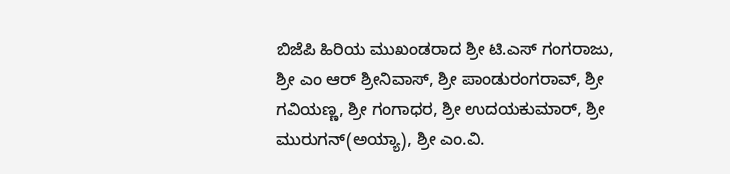ಬಿಜೆಪಿ ಹಿರಿಯ ಮುಖಂಡರಾದ ಶ್ರೀ ಟಿ.ಎಸ್ ಗಂಗರಾಜು, ಶ್ರೀ ಎಂ ಆರ್ ಶ್ರೀನಿವಾಸ್, ಶ್ರೀ ಪಾಂಡುರಂಗರಾವ್, ಶ್ರೀ ಗವಿಯಣ್ಣ, ಶ್ರೀ ಗಂಗಾಧರ, ಶ್ರೀ ಉದಯಕುಮಾರ್, ಶ್ರೀ ಮುರುಗನ್(ಅಯ್ಯಾ), ಶ್ರೀ ಎಂ.ವಿ.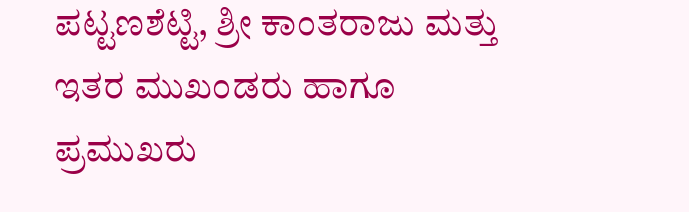ಪಟ್ಟಣಶೆಟ್ಟಿ, ಶ್ರೀ ಕಾಂತರಾಜು ಮತ್ತು ಇತರ ಮುಖಂಡರು ಹಾಗೂ ಪ್ರಮುಖರು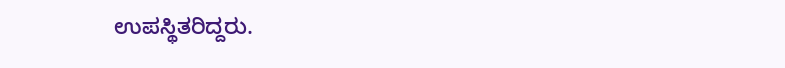ಉಪಸ್ಥಿತರಿದ್ದರು.